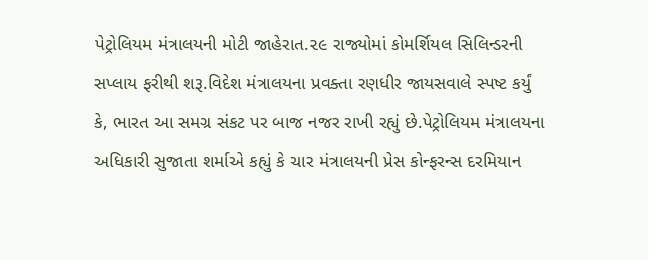પેટ્રોલિયમ મંત્રાલયની મોટી જાહેરાત.૨૯ રાજ્યોમાં કોમર્શિયલ સિલિન્ડરની સપ્લાય ફરીથી શરૂ.વિદેશ મંત્રાલયના પ્રવક્તા રણધીર જાયસવાલે સ્પષ્ટ કર્યું કે, ભારત આ સમગ્ર સંકટ પર બાજ નજર રાખી રહ્યું છે.પેટ્રોલિયમ મંત્રાલયના અધિકારી સુજાતા શર્માએ કહ્યું કે ચાર મંત્રાલયની પ્રેસ કોન્ફરન્સ દરમિયાન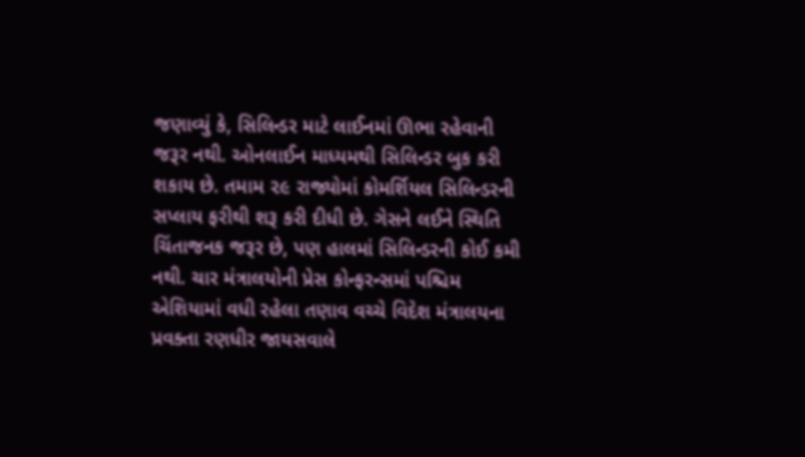જણાવ્યું કે, સિલિન્ડર માટે લાઈનમાં ઊભા રહેવાની જરૂર નથી. ઓનલાઈન માધ્યમથી સિલિન્ડર બુક કરી શકાય છે. તમામ ૨૯ રાજ્યોમાં કોમર્શિયલ સિલિન્ડરની સપ્લાય ફરીથી શરૂ કરી દીધી છે. ગેસને લઈને સ્થિતિ ચિંતાજનક જરૂર છે, પણ હાલમાં સિલિન્ડરની કોઈ કમી નથી. ચાર મંત્રાલયોની પ્રેસ કોન્ફરન્સમાં પશ્ચિમ એશિયામાં વધી રહેલા તણાવ વચ્ચે વિદેશ મંત્રાલયના પ્રવક્તા રણધીર જાયસવાલે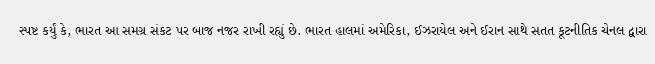સ્પષ્ટ કર્યું કે, ભારત આ સમગ્ર સંકટ પર બાજ નજર રાખી રહ્યું છે. ભારત હાલમાં અમેરિકા, ઈઝરાયેલ અને ઈરાન સાથે સતત કૂટનીતિક ચેનલ દ્વારા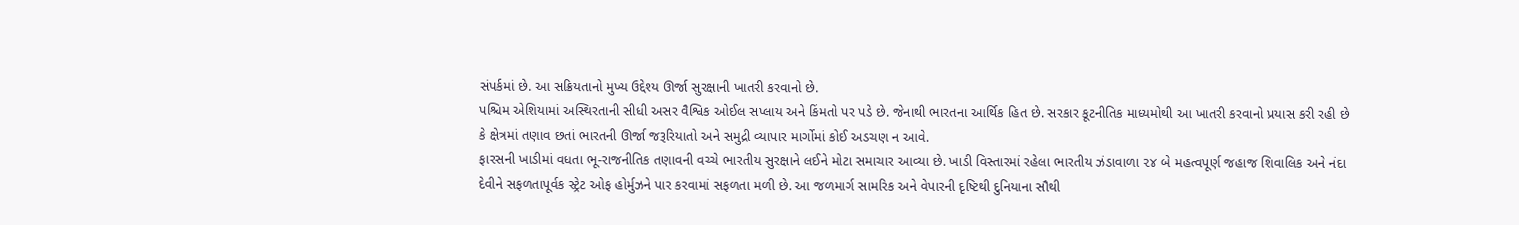સંપર્કમાં છે. આ સક્રિયતાનો મુખ્ય ઉદ્દેશ્ય ઊર્જા સુરક્ષાની ખાતરી કરવાનો છે.
પશ્ચિમ એશિયામાં અસ્થિરતાની સીધી અસર વૈશ્વિક ઓઈલ સપ્લાય અને કિંમતો પર પડે છે. જેનાથી ભારતના આર્થિક હિત છે. સરકાર કૂટનીતિક માધ્યમોથી આ ખાતરી કરવાનો પ્રયાસ કરી રહી છે કે ક્ષેત્રમાં તણાવ છતાં ભારતની ઊર્જા જરૂરિયાતો અને સમુદ્રી વ્યાપાર માર્ગોમાં કોઈ અડચણ ન આવે.
ફારસની ખાડીમાં વધતા ભૂ-રાજનીતિક તણાવની વચ્ચે ભારતીય સુરક્ષાને લઈને મોટા સમાચાર આવ્યા છે. ખાડી વિસ્તારમાં રહેલા ભારતીય ઝંડાવાળા ૨૪ બે મહત્વપૂર્ણ જહાજ શિવાલિક અને નંદા દેવીને સફળતાપૂર્વક સ્ટ્રેટ ઓફ હોર્મુઝને પાર કરવામાં સફળતા મળી છે. આ જળમાર્ગ સામરિક અને વેપારની દૃષ્ટિથી દુનિયાના સૌથી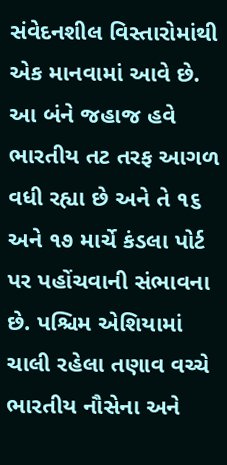સંવેદનશીલ વિસ્તારોમાંથી એક માનવામાં આવે છે. આ બંને જહાજ હવે ભારતીય તટ તરફ આગળ વધી રહ્યા છે અને તે ૧૬ અને ૧૭ માર્ચે કંડલા પોર્ટ પર પહોંચવાની સંભાવના છે. પશ્ચિમ એશિયામાં ચાલી રહેલા તણાવ વચ્ચે ભારતીય નૌસેના અને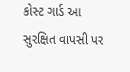કોસ્ટ ગાર્ડ આ સુરક્ષિત વાપસી પર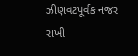ઝીણવટપૂર્વક નજર રાખી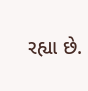રહ્યા છે.